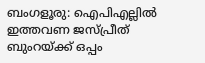ബംഗളൂരു: ഐപിഎല്ലിൽ ഇത്തവണ ജസ്പ്രീത് ബുംറയ്ക്ക് ഒപ്പം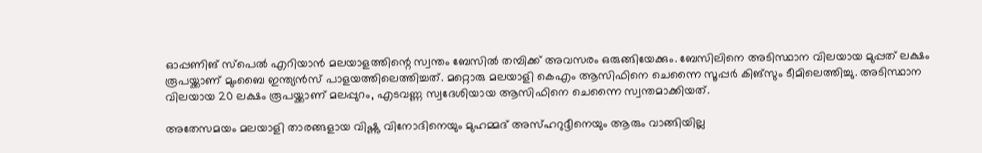ഓപ്പണിങ് സ്‌പെൽ എറിയാൻ മലയാളത്തിന്റെ സ്വന്തം ബേസിൽ തമ്പിക്ക് അവസരം ഒരുങ്ങിയേക്കും. ബേസിലിനെ അടിസ്ഥാന വിലയായ മുപ്പത് ലക്ഷം രൂപയ്ക്കാണ് മുംബൈ ഇന്ത്യൻസ് പാളയത്തിലെത്തിച്ചത്. മറ്റൊരു മലയാളി കെഎം ആസിഫിനെ ചെന്നൈ സൂപ്പർ കിങ്‌സും ടീമിലെത്തിച്ചു. അടിസ്ഥാന വിലയായ 20 ലക്ഷം രൂപയ്ക്കാണ് മലപ്പുറം, എടവണ്ണ സ്വദേശിയായ ആസിഫിനെ ചെന്നൈ സ്വന്തമാക്കിയത്.

അതേസമയം മലയാളി താരങ്ങളായ വിഷ്ണു വിനോദിനെയും മുഹമ്മദ് അസ്ഹറുദ്ദീനെയും ആരും വാങ്ങിയില്ല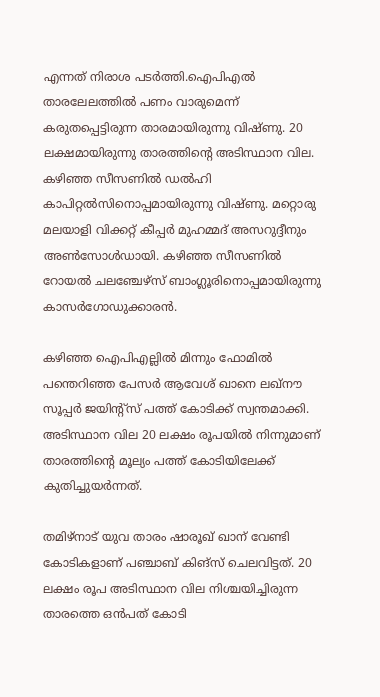എന്നത് നിരാശ പടർത്തി.ഐപിഎൽ താരലേലത്തിൽ പണം വാരുമെന്ന് കരുതപ്പെട്ടിരുന്ന താരമായിരുന്നു വിഷ്ണു. 20 ലക്ഷമായിരുന്നു താരത്തിന്റെ അടിസ്ഥാന വില. കഴിഞ്ഞ സീസണിൽ ഡൽഹി കാപിറ്റൽസിനൊപ്പമായിരുന്നു വിഷ്ണു. മറ്റൊരു മലയാളി വിക്കറ്റ് കീപ്പർ മുഹമ്മദ് അസറുദ്ദീനും അൺസോൾഡായി. കഴിഞ്ഞ സീസണിൽ റോയൽ ചലഞ്ചേഴ്സ് ബാംഗ്ലൂരിനൊപ്പമായിരുന്നു കാസർഗോഡുക്കാരൻ.

കഴിഞ്ഞ ഐപിഎല്ലിൽ മിന്നും ഫോമിൽ പന്തെറിഞ്ഞ പേസർ ആവേശ് ഖാനെ ലഖ്‌നൗ സൂപ്പർ ജയിന്റ്‌സ് പത്ത് കോടിക്ക് സ്വന്തമാക്കി. അടിസ്ഥാന വില 20 ലക്ഷം രൂപയിൽ നിന്നുമാണ് താരത്തിന്റെ മൂല്യം പത്ത് കോടിയിലേക്ക് കുതിച്ചുയർന്നത്.

തമിഴ്‌നാട് യുവ താരം ഷാരൂഖ് ഖാന് വേണ്ടി കോടികളാണ് പഞ്ചാബ് കിങ്‌സ് ചെലവിട്ടത്. 20 ലക്ഷം രൂപ അടിസ്ഥാന വില നിശ്ചയിച്ചിരുന്ന താരത്തെ ഒൻപത് കോടി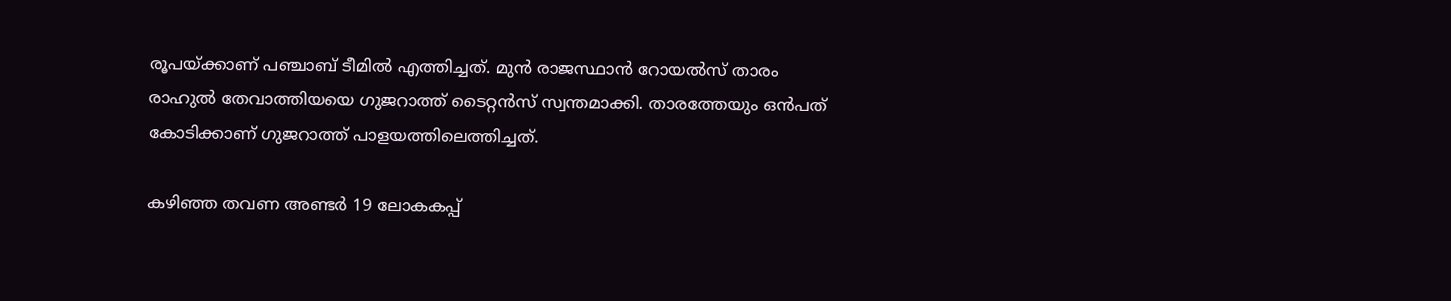രൂപയ്ക്കാണ് പഞ്ചാബ് ടീമിൽ എത്തിച്ചത്. മുൻ രാജസ്ഥാൻ റോയൽസ് താരം രാഹുൽ തേവാത്തിയയെ ഗുജറാത്ത് ടൈറ്റൻസ് സ്വന്തമാക്കി. താരത്തേയും ഒൻപത് കോടിക്കാണ് ഗുജറാത്ത് പാളയത്തിലെത്തിച്ചത്.

കഴിഞ്ഞ തവണ അണ്ടർ 19 ലോകകപ്പ്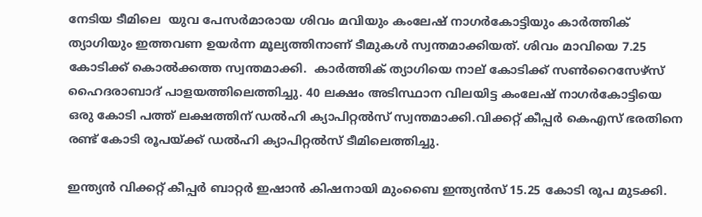നേടിയ ടീമിലെ  യുവ പേസർമാരായ ശിവം മവിയും കംലേഷ് നാഗർകോട്ടിയും കാർത്തിക് ത്യാഗിയും ഇത്തവണ ഉയർന്ന മൂല്യത്തിനാണ് ടീമുകൾ സ്വന്തമാക്കിയത്. ശിവം മാവിയെ 7.25 കോടിക്ക് കൊൽക്കത്ത സ്വന്തമാക്കി.  കാർത്തിക് ത്യാഗിയെ നാല് കോടിക്ക് സൺറൈസേഴ്‌സ് ഹൈദരാബാദ് പാളയത്തിലെത്തിച്ചു. 40 ലക്ഷം അടിസ്ഥാന വിലയിട്ട കംലേഷ് നാഗർകോട്ടിയെ ഒരു കോടി പത്ത് ലക്ഷത്തിന് ഡൽഹി ക്യാപിറ്റൽസ് സ്വന്തമാക്കി.വിക്കറ്റ് കീപ്പർ കെഎസ് ഭരതിനെ രണ്ട് കോടി രൂപയ്ക്ക് ഡൽഹി ക്യാപിറ്റൽസ് ടീമിലെത്തിച്ചു.

ഇന്ത്യൻ വിക്കറ്റ് കീപ്പർ ബാറ്റർ ഇഷാൻ കിഷനായി മുംബൈ ഇന്ത്യൻസ് 15.25 കോടി രൂപ മുടക്കി.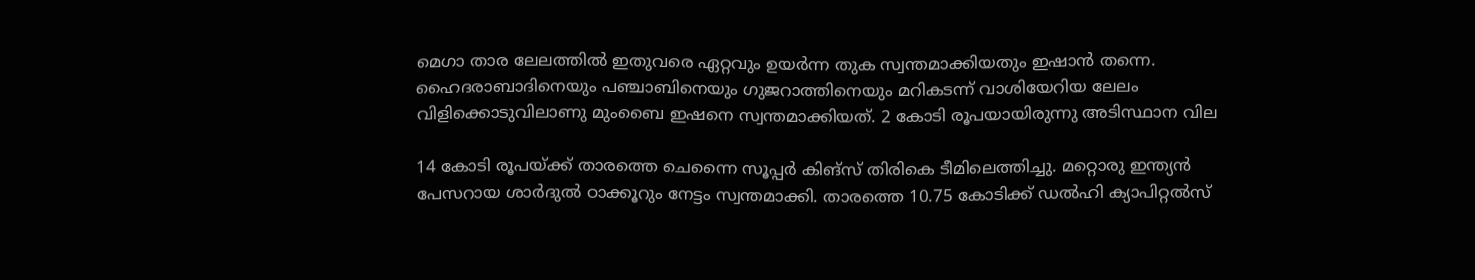മെഗാ താര ലേലത്തിൽ ഇതുവരെ ഏറ്റവും ഉയർന്ന തുക സ്വന്തമാക്കിയതും ഇഷാൻ തന്നെ. ഹൈദരാബാദിനെയും പഞ്ചാബിനെയും ഗുജറാത്തിനെയും മറികടന്ന് വാശിയേറിയ ലേലം വിളിക്കൊടുവിലാണു മുംബൈ ഇഷനെ സ്വന്തമാക്കിയത്. 2 കോടി രൂപയായിരുന്നു അടിസ്ഥാന വില

14 കോടി രൂപയ്ക്ക് താരത്തെ ചെന്നൈ സൂപ്പർ കിങ്‌സ് തിരികെ ടീമിലെത്തിച്ചു. മറ്റൊരു ഇന്ത്യൻ പേസറായ ശാർദുൽ ഠാക്കൂറും നേട്ടം സ്വന്തമാക്കി. താരത്തെ 10.75 കോടിക്ക് ഡൽഹി ക്യാപിറ്റൽസ്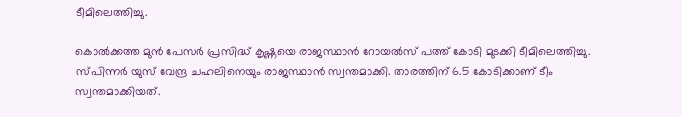ടീമിലെത്തിച്ചു.

കൊൽക്കത്ത മുൻ പേസർ പ്രസിദ്ധ് കൃഷ്ണയെ രാജസ്ഥാൻ റോയൽസ് പത്ത് കോടി മുടക്കി ടീമിലെത്തിച്ചു. സ്പിന്നർ യുസ് വേന്ദ്ര ചഹലിനെയും രാജസ്ഥാൻ സ്വന്തമാക്കി. താരത്തിന് 6.5 കോടിക്കാണ് ടീം സ്വന്തമാക്കിയത്.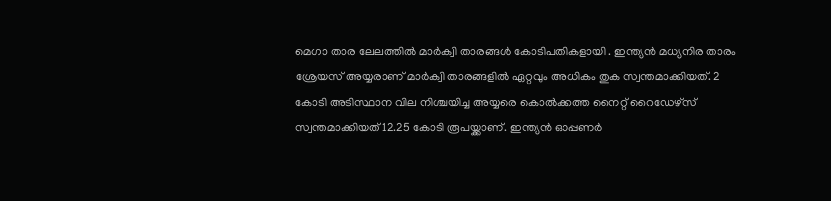മെഗാ താര ലേലത്തിൽ മാർക്വി താരങ്ങൾ കോടിപതികളായി . ഇന്ത്യൻ മധ്യനിര താരം ശ്രേയസ് അയ്യരാണ് മാർക്വി താരങ്ങളിൽ ഏറ്റവും അധികം തുക സ്വന്തമാക്കിയത്. 2 കോടി അടിസ്ഥാന വില നിശ്ചയിച്ച അയ്യരെ കൊൽക്കത്ത നൈറ്റ് റൈഡേഴ്‌സ് സ്വന്തമാക്കിയത് 12.25 കോടി രൂപയ്ക്കാണ്. ഇന്ത്യൻ ഓപ്പണർ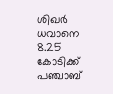ശിഖർ ധവാനെ 8.25 കോടിക്ക് പഞ്ചാബ്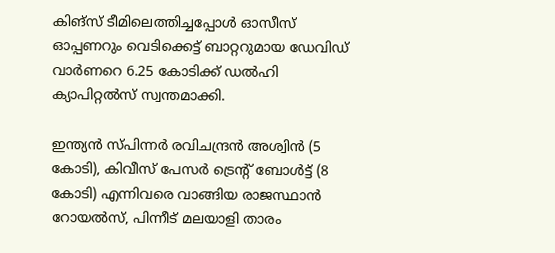കിങ്‌സ് ടീമിലെത്തിച്ചപ്പോൾ ഓസീസ് ഓപ്പണറും വെടിക്കെട്ട് ബാറ്ററുമായ ഡേവിഡ് വാർണറെ 6.25 കോടിക്ക് ഡൽഹി ക്യാപിറ്റൽസ് സ്വന്തമാക്കി.

ഇന്ത്യൻ സ്പിന്നർ രവിചന്ദ്രൻ അശ്വിൻ (5 കോടി), കിവീസ് പേസർ ട്രെന്റ് ബോൾട്ട് (8 കോടി) എന്നിവരെ വാങ്ങിയ രാജസ്ഥാൻ റോയൽസ്, പിന്നീട് മലയാളി താരം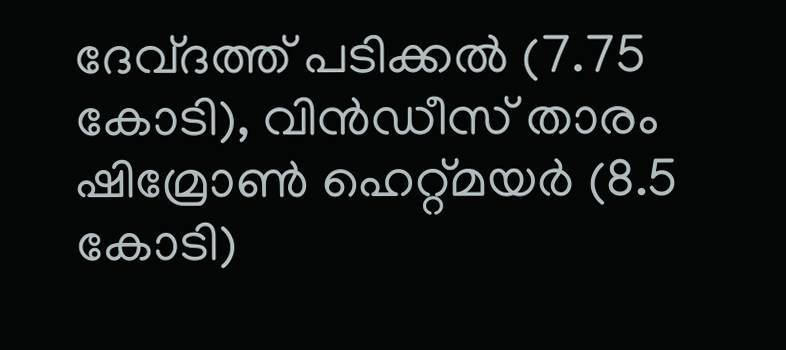ദേവ്ദത്ത് പടിക്കൽ (7.75 കോടി), വിൻഡീസ് താരം ഷിമ്രോൺ ഹെറ്റ്മയർ (8.5 കോടി)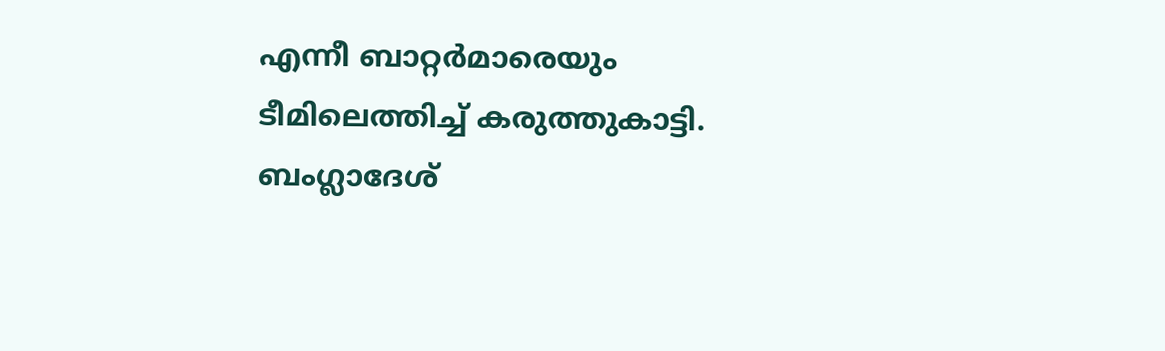എന്നീ ബാറ്റർമാരെയും ടീമിലെത്തിച്ച് കരുത്തുകാട്ടി. ബംഗ്ലാദേശ്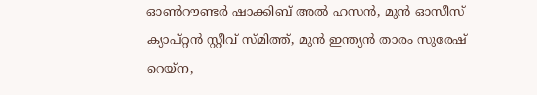ഓൺറൗണ്ടർ ഷാക്കിബ് അൽ ഹസൻ, മുൻ ഓസീസ് ക്യാപ്റ്റൻ സ്റ്റീവ് സ്മിത്ത്, മുൻ ഇന്ത്യൻ താരം സുരേഷ് റെയ്‌ന,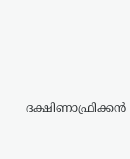ദക്ഷിണാഫ്രിക്കൻ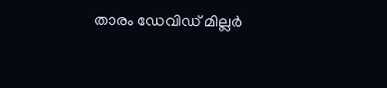താരം ഡേവിഡ് മില്ലർ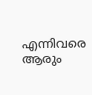എന്നിവരെ ആരും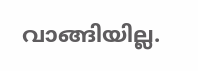വാങ്ങിയില്ല.